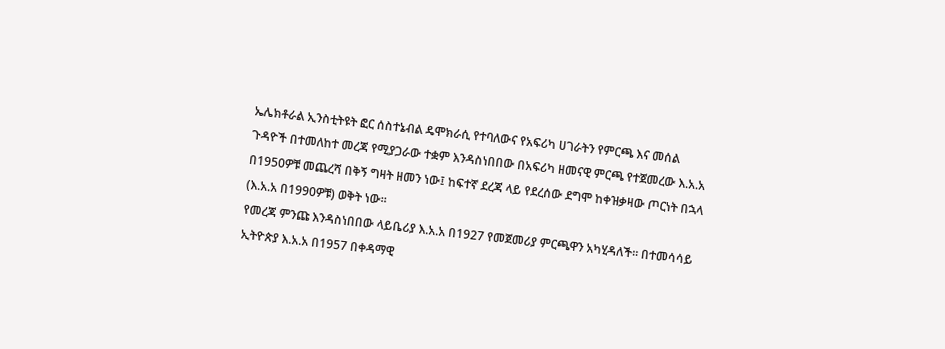ኤሌክቶራል ኢንስቲትዩት ፎር ሰስተኔብል ዴሞክራሲ የተባለውና የአፍሪካ ሀገራትን የምርጫ እና መሰል ጉዳዮች በተመለከተ መረጃ የሚያጋራው ተቋም እንዳስነበበው በአፍሪካ ዘመናዊ ምርጫ የተጀመረው እ.አ.አ በ1950ዎቹ መጨረሻ በቅኝ ግዛት ዘመን ነው፤ ከፍተኛ ደረጃ ላይ የደረሰው ደግሞ ከቀዝቃዛው ጦርነት በኋላ (እ.አ.አ በ1990ዎቹ) ወቅት ነው፡፡
የመረጃ ምንጩ እንዳስነበበው ላይቤሪያ እ.አ.አ በ1927 የመጀመሪያ ምርጫዋን አካሂዳለች፡፡ በተመሳሳይ ኢትዮጵያ እ.አ.አ በ1957 በቀዳማዊ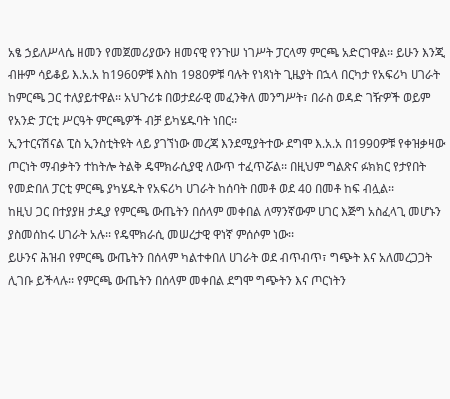አፄ ኃይለሥላሴ ዘመን የመጀመሪያውን ዘመናዊ የንጉሠ ነገሥት ፓርላማ ምርጫ አድርገዋል፡፡ ይሁን እንጂ ብዙም ሳይቆይ እ.አ.አ ከ1960ዎቹ እስከ 1980ዎቹ ባሉት የነጻነት ጊዜያት በኋላ በርካታ የአፍሪካ ሀገራት ከምርጫ ጋር ተለያይተዋል፡፡ አህጉሪቱ በወታደራዊ መፈንቅለ መንግሥት፣ በራስ ወዳድ ገዥዎች ወይም የአንድ ፓርቲ ሥርዓት ምርጫዎች ብቻ ይካሄዱባት ነበር፡፡
ኢንተርናሽናል ፒስ ኢንስቲትዩት ላይ ያገኘነው መረጃ እንደሚያትተው ደግሞ እ.አ.አ በ1990ዎቹ የቀዝቃዛው ጦርነት ማብቃትን ተከትሎ ትልቅ ዴሞክራሲያዊ ለውጥ ተፈጥሯል፡፡ በዚህም ግልጽና ፉክክር የታየበት የመድበለ ፓርቲ ምርጫ ያካሄዱት የአፍሪካ ሀገራት ከሰባት በመቶ ወደ 40 በመቶ ከፍ ብሏል፡፡
ከዚህ ጋር በተያያዘ ታዲያ የምርጫ ውጤትን በሰላም መቀበል ለማንኛውም ሀገር እጅግ አስፈላጊ መሆኑን ያስመሰከሩ ሀገራት አሉ፡፡ የዴሞክራሲ መሠረታዊ ዋነኛ ምሰሶም ነው፡፡
ይሁንና ሕዝብ የምርጫ ውጤትን በሰላም ካልተቀበለ ሀገራት ወደ ብጥብጥ፣ ግጭት እና አለመረጋጋት ሊገቡ ይችላሉ፡፡ የምርጫ ውጤትን በሰላም መቀበል ደግሞ ግጭትን እና ጦርነትን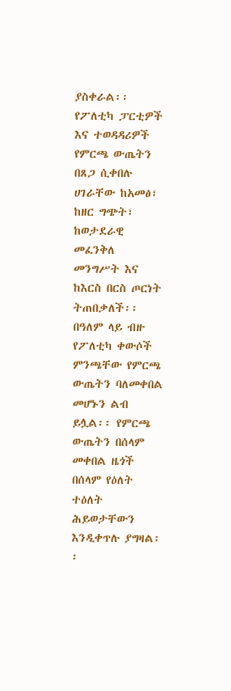ያስቀራል፡፡
የፖለቲካ ፓርቲዎች እና ተወዳዳሪዎች የምርጫ ውጤትን በጸጋ ሲቀበሉ ሀገራቸው ከአመፅ፣ ከዘር ግጭት፣ ከወታደራዊ መፈንቅለ መንግሥት እና ከእርስ በርስ ጦርነት ትጠበቃለች፡፡ በዓለም ላይ ብዙ የፖለቲካ ቀውሶች ምንጫቸው የምርጫ ውጤትን ባለመቀበል መሆኑን ልብ ይሏል፡፡ የምርጫ ውጤትን በሰላም መቀበል ዜጎች በሰላም የዕለት ተዕለት ሕይወታቸውን እንዲቀጥሉ ያግዛል፡፡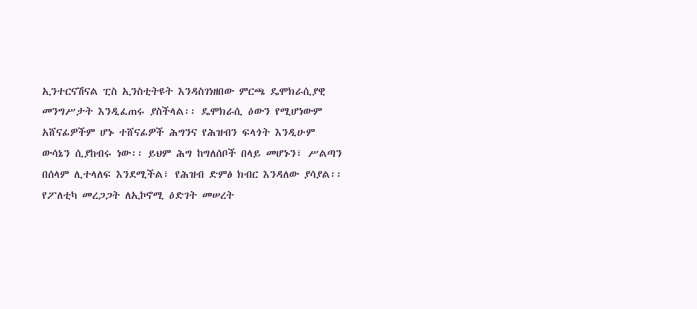ኢንተርናሽናል ፒስ ኢንስቲትዩት እንዳስገነዘበው ምርጫ ዴሞክራሲያዊ መንግሥታት እንዲፈጠሩ ያስችላል፡፡ ዴሞክራሲ ዕውን የሚሆነውም አሸናፊዎችም ሆኑ ተሸናፊዎች ሕግንና የሕዝብን ፍላጎት እንዲሁም ውሳኔን ሲያከብሩ ነው፡፡ ይህም ሕግ ከግለሰቦች በላይ መሆኑን፣ ሥልጣን በሰላም ሊተላለፍ እንደሚችል፣ የሕዝብ ድምፅ ክብር እንዳለው ያሳያል፡፡
የፖለቲካ መረጋጋት ለኢኮኖሚ ዕድገት መሠረት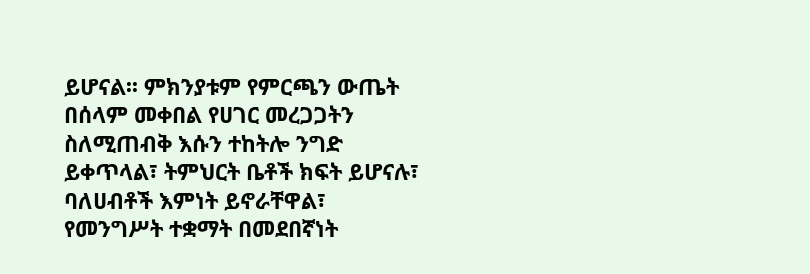ይሆናል፡፡ ምክንያቱም የምርጫን ውጤት በሰላም መቀበል የሀገር መረጋጋትን ስለሚጠብቅ እሱን ተከትሎ ንግድ ይቀጥላል፣ ትምህርት ቤቶች ክፍት ይሆናሉ፣ ባለሀብቶች እምነት ይኖራቸዋል፣ የመንግሥት ተቋማት በመደበኛነት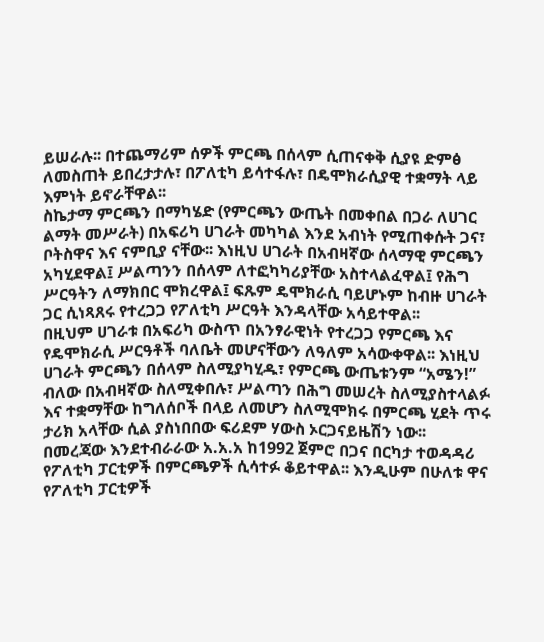ይሠራሉ፡፡ በተጨማሪም ሰዎች ምርጫ በሰላም ሲጠናቀቅ ሲያዩ ድምፅ ለመስጠት ይበረታታሉ፣ በፖለቲካ ይሳተፋሉ፣ በዴሞክራሲያዊ ተቋማት ላይ እምነት ይኖራቸዋል፡፡
ስኬታማ ምርጫን በማካሄድ (የምርጫን ውጤት በመቀበል በጋራ ለሀገር ልማት መሥራት) በአፍሪካ ሀገራት መካካል እንደ አብነት የሚጠቀሱት ጋና፣ ቦትስዋና እና ናምቢያ ናቸው፡፡ እነዚህ ሀገራት በአብዛኛው ሰላማዊ ምርጫን አካሂደዋል፤ ሥልጣንን በሰላም ለተፎካካሪያቸው አስተላልፈዋል፤ የሕግ ሥርዓትን ለማክበር ሞክረዋል፤ ፍጹም ዴሞክራሲ ባይሆኑም ከብዙ ሀገራት ጋር ሲነጻጸሩ የተረጋጋ የፖለቲካ ሥርዓት እንዳላቸው አሳይተዋል፡፡
በዚህም ሀገራቱ በአፍሪካ ውስጥ በአንፃራዊነት የተረጋጋ የምርጫ እና የዴሞክራሲ ሥርዓቶች ባለቤት መሆናቸውን ለዓለም አሳውቀዋል፡፡ እነዚህ ሀገራት ምርጫን በሰላም ስለሚያካሂዱ፣ የምርጫ ውጤቱንም “አሜን!” ብለው በአብዛኛው ስለሚቀበሉ፣ ሥልጣን በሕግ መሠረት ስለሚያስተላልፉ እና ተቋማቸው ከግለሰቦች በላይ ለመሆን ስለሚሞክሩ በምርጫ ሂደት ጥሩ ታሪክ አላቸው ሲል ያስነበበው ፍሪደም ሃውስ ኦርጋናይዜሽን ነው፡፡
በመረጃው እንደተብራራው አ.አ.አ ከ1992 ጀምሮ በጋና በርካታ ተወዳዳሪ የፖለቲካ ፓርቲዎች በምርጫዎች ሲሳተፉ ቆይተዋል፡፡ እንዲሁም በሁለቱ ዋና የፖለቲካ ፓርቲዎች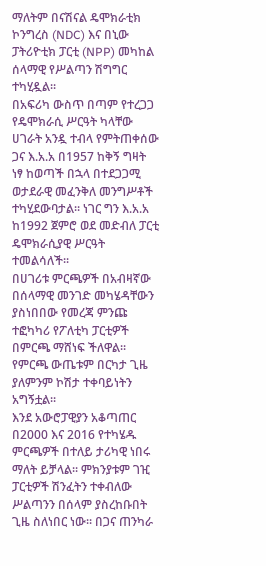ማለትም በናሽናል ዴሞክራቲክ ኮንግረስ (NDC) እና በኒው ፓትሪዮቲክ ፓርቲ (NPP) መካከል ሰላማዊ የሥልጣን ሽግግር ተካሂዷል፡፡
በአፍሪካ ውስጥ በጣም የተረጋጋ የዴሞክራሲ ሥርዓት ካላቸው ሀገራት አንዷ ተብላ የምትጠቀሰው ጋና እ.አ.አ በ1957 ከቅኝ ግዛት ነፃ ከወጣች በኋላ በተደጋጋሚ ወታደራዊ መፈንቅለ መንግሥቶች ተካሂደውባታል፡፡ ነገር ግን እ.አ.አ ከ1992 ጀምሮ ወደ መድብለ ፓርቲ ዴሞክራሲያዊ ሥርዓት ተመልሳለች፡፡
በሀገሪቱ ምርጫዎች በአብዛኛው በሰላማዊ መንገድ መካሄዳቸውን ያስነበበው የመረጃ ምንጩ ተፎካካሪ የፖለቲካ ፓርቲዎች በምርጫ ማሸነፍ ችለዋል፡፡ የምርጫ ውጤቱም በርካታ ጊዜ ያለምንም ኮሽታ ተቀባይነትን አግኝቷል፡፡
እንደ አውሮፓዊያን አቆጣጠር በ2000 እና 2016 የተካሄዱ ምርጫዎች በተለይ ታሪካዊ ነበሩ ማለት ይቻላል፡፡ ምክንያቱም ገዢ ፓርቲዎች ሽንፈትን ተቀብለው ሥልጣንን በሰላም ያስረከቡበት ጊዜ ስለነበር ነው፡፡ በጋና ጠንካራ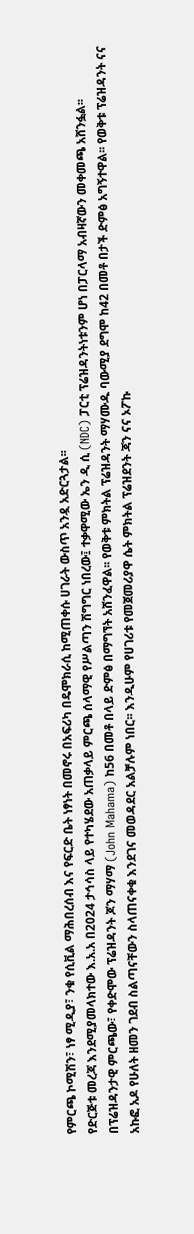የምርጫ ኮሚሽን፣ ነፃ ሚዲያ፣ ንቁ የሲቪል ማሕበረሰብ እና የፍርድ ቤት ነፃነት በመኖሩ በአፍሪካ በዴሞክራሲ ከሚጠቀሱ ሀገራት ውስጥ አንዷ አድርጓታል፡፡
የድርጅቱ መረጃ እንደሚያመላክተው እ.አ.አ በ2024 ታኅሳስ ላይ የተካሄደው አጠቃላይ ምርጫ ሰላማዊ የሥልጣን ሽግግር ነበረው፤ ተቃዋሚው ኤን ዲ ሲ (NDC) ፓርቲ ፕሬዝዳንትነቱንም ሆነ በፓርላማ አብዛኛውን መቀመጫ አሸንፏል፡፡
በፕሬዝዳንታዊ ምርጫው፣ የቀድሞው ፕሬዝዳንት ጆን ማሃማ (John Mahama) ከ56 በመቶ በላይ ድምፅ በማግኘት አሸንፈዋል፡፡ የወቅቱ ምክትል ፕሬዝዳንት ማሃሙዱ ባውሚያ ደግሞ ከ42 በመቶ በታች ድምፅ አግኝተዋል፡፡ የወቅቱ ፕሬዝዳንት ናና አኩፎ አዶ የሁለት ዘመን ገደብ ስልጣናቸውን ስላጠናቀቁ እንደገና መወዳደር አልቻሉም ነበር፡፡ እንዲሁም የሀገሪቱ የመጀመሪያዋ ሴት ምክትል ፕሬዝደንት ጃን ናና ኦፖኩ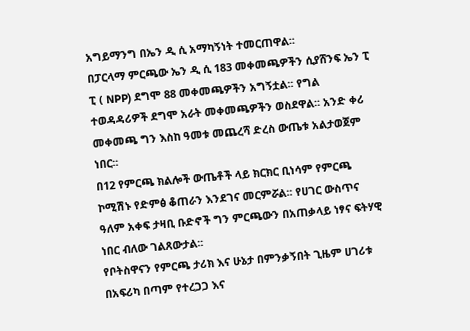አግይማንግ በኤን ዲ ሲ አማካኝነት ተመርጠዋል፡፡
በፓርላማ ምርጫው ኤን ዲ ሲ 183 መቀመጫዎችን ሲያሸንፍ ኤን ፒ ፒ ( NPP) ደግሞ 88 መቀመጫዎችን አግኝቷል፡፡ የግል ተወዳዳሪዎች ደግሞ አራት መቀመጫዎችን ወስደዋል፡፡ አንድ ቀሪ መቀመጫ ግን እስከ ዓመቱ መጨረሻ ድረስ ውጤቱ አልታወጀም ነበር፡፡
በ12 የምርጫ ክልሎች ውጤቶች ላይ ክርክር ቢነሳም የምርጫ ኮሚሽኑ የድምፅ ቆጠራን እንደገና መርምሯል፡፡ የሀገር ውስጥና ዓለም አቀፍ ታዛቢ ቡድኖች ግን ምርጫውን በአጠቃላይ ነፃና ፍትሃዊ ነበር ብለው ገልጸውታል፡፡
የቦትስዋናን የምርጫ ታሪክ እና ሁኔታ በምንቃኝበት ጊዜም ሀገሪቱ በአፍሪካ በጣም የተረጋጋ እና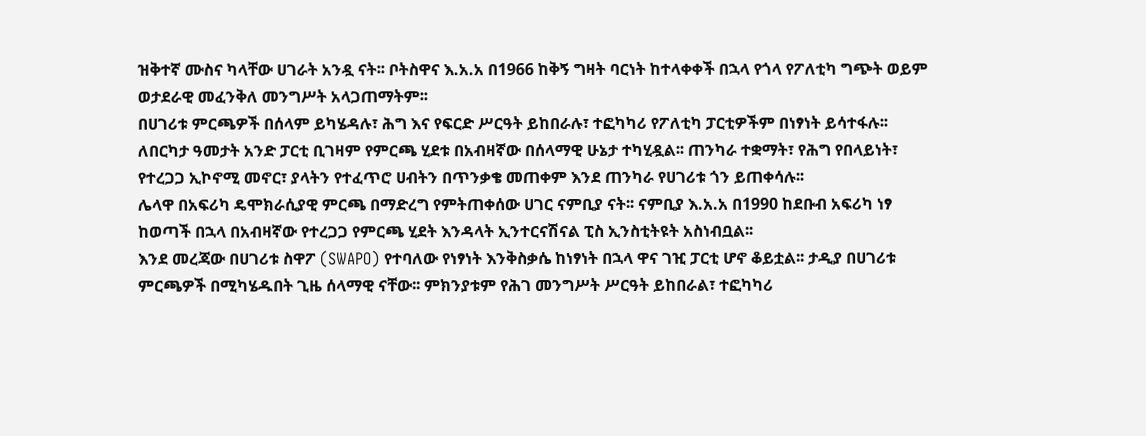ዝቅተኛ ሙስና ካላቸው ሀገራት አንዷ ናት፡፡ ቦትስዋና እ.አ.አ በ1966 ከቅኝ ግዛት ባርነት ከተላቀቀች በኋላ የጎላ የፖለቲካ ግጭት ወይም ወታደራዊ መፈንቅለ መንግሥት አላጋጠማትም፡፡
በሀገሪቱ ምርጫዎች በሰላም ይካሄዳሉ፣ ሕግ እና የፍርድ ሥርዓት ይከበራሉ፣ ተፎካካሪ የፖለቲካ ፓርቲዎችም በነፃነት ይሳተፋሉ፡፡ ለበርካታ ዓመታት አንድ ፓርቲ ቢገዛም የምርጫ ሂደቱ በአብዛኛው በሰላማዊ ሁኔታ ተካሂዷል፡፡ ጠንካራ ተቋማት፣ የሕግ የበላይነት፣ የተረጋጋ ኢኮኖሚ መኖር፣ ያላትን የተፈጥሮ ሀብትን በጥንቃቄ መጠቀም እንደ ጠንካራ የሀገሪቱ ጎን ይጠቀሳሉ፡፡
ሌላዋ በአፍሪካ ዴሞክራሲያዊ ምርጫ በማድረግ የምትጠቀሰው ሀገር ናምቢያ ናት፡፡ ናምቢያ እ.አ.አ በ1990 ከደቡብ አፍሪካ ነፃ ከወጣች በኋላ በአብዛኛው የተረጋጋ የምርጫ ሂደት እንዳላት ኢንተርናሽናል ፒስ ኢንስቲትዩት አስነብቧል፡፡
እንደ መረጃው በሀገሪቱ ስዋፖ (SWAPO) የተባለው የነፃነት እንቅስቃሴ ከነፃነት በኋላ ዋና ገዢ ፓርቲ ሆኖ ቆይቷል፡፡ ታዲያ በሀገሪቱ ምርጫዎች በሚካሄዱበት ጊዜ ሰላማዊ ናቸው፡፡ ምክንያቱም የሕገ መንግሥት ሥርዓት ይከበራል፣ ተፎካካሪ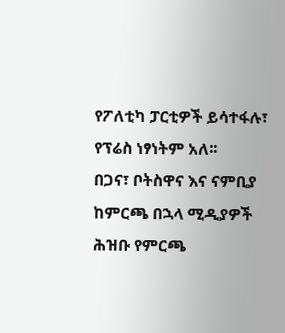የፖለቲካ ፓርቲዎች ይሳተፋሉ፣ የፕሬስ ነፃነትም አለ፡፡
በጋና፣ ቦትስዋና እና ናምቢያ ከምርጫ በኋላ ሚዲያዎች ሕዝቡ የምርጫ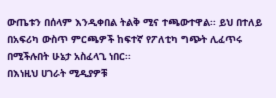ውጤቱን በሰላም እንዲቀበል ትልቅ ሚና ተጫውተዋል፡፡ ይህ በተለይ በአፍሪካ ውስጥ ምርጫዎች ከፍተኛ የፖለቲካ ግጭት ሊፈጥሩ በሚችሉበት ሁኔታ አስፈላጊ ነበር፡፡
በእነዚህ ሀገራት ሚዲያዎቹ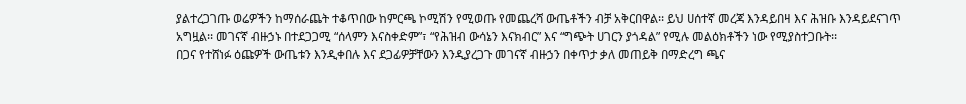ያልተረጋገጡ ወሬዎችን ከማሰራጨት ተቆጥበው ከምርጫ ኮሚሽን የሚወጡ የመጨረሻ ውጤቶችን ብቻ አቅርበዋል፡፡ ይህ ሀሰተኛ መረጃ እንዳይበዛ እና ሕዝቡ እንዳይደናገጥ አግዟል፡፡ መገናኛ ብዙኃኑ በተደጋጋሚ “ሰላምን እናስቀድም”፣ “የሕዝብ ውሳኔን እናክብር” እና “ግጭት ሀገርን ያጎዳል” የሚሉ መልዕክቶችን ነው የሚያስተጋቡት፡፡
በጋና የተሸነፉ ዕጩዎች ውጤቱን እንዲቀበሉ እና ደጋፊዎቻቸውን እንዲያረጋጉ መገናኛ ብዙኃን በቀጥታ ቃለ መጠይቅ በማድረግ ጫና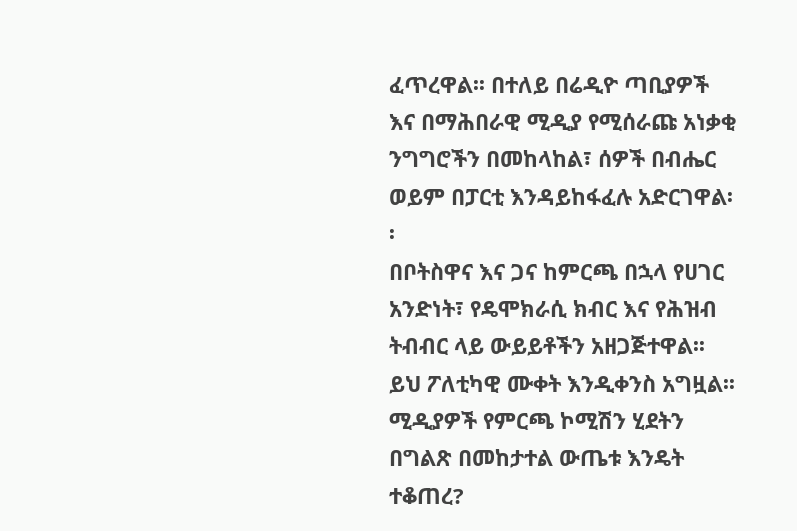ፈጥረዋል፡፡ በተለይ በሬዲዮ ጣቢያዎች እና በማሕበራዊ ሚዲያ የሚሰራጩ አነቃቂ ንግግሮችን በመከላከል፣ ሰዎች በብሔር ወይም በፓርቲ እንዳይከፋፈሉ አድርገዋል፡፡
በቦትስዋና እና ጋና ከምርጫ በኋላ የሀገር አንድነት፣ የዴሞክራሲ ክብር እና የሕዝብ ትብብር ላይ ውይይቶችን አዘጋጅተዋል፡፡ ይህ ፖለቲካዊ ሙቀት እንዲቀንስ አግዟል፡፡ ሚዲያዎች የምርጫ ኮሚሽን ሂደትን በግልጽ በመከታተል ውጤቱ እንዴት ተቆጠረ?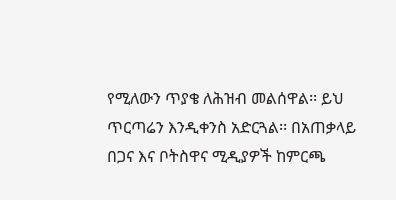የሚለውን ጥያቄ ለሕዝብ መልሰዋል፡፡ ይህ ጥርጣሬን እንዲቀንስ አድርጓል፡፡ በአጠቃላይ በጋና እና ቦትስዋና ሚዲያዎች ከምርጫ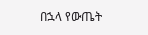በኋላ የውጤት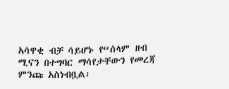አሳዋቂ ብቻ ሳይሆኑ የ“ሰላም ዘብ ሚናን በተግባር ማሳየታቸውን የመረጃ ምንጩ አስነብቧል፡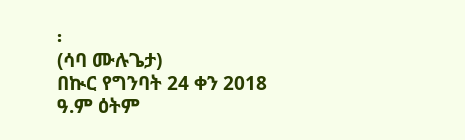፡
(ሳባ ሙሉጌታ)
በኲር የግንባት 24 ቀን 2018 ዓ.ም ዕትም